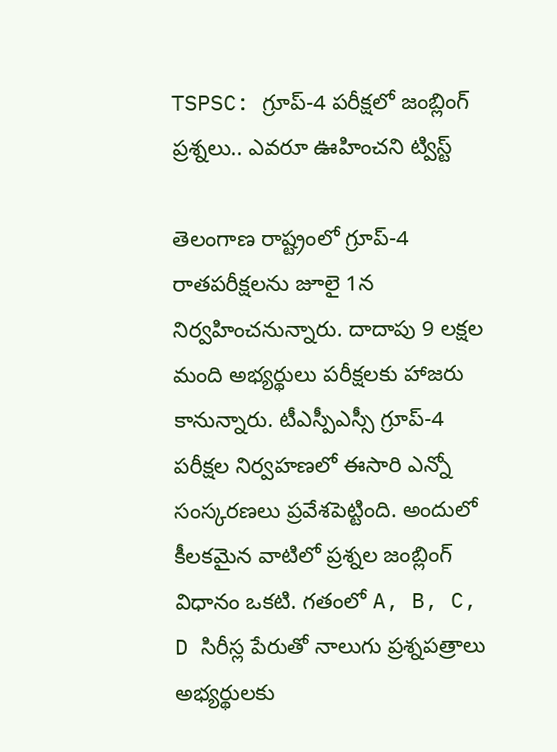TSPSC: గ్రూప్-4 పరీక్షలో జంబ్లింగ్ ప్రశ్నలు.. ఎవరూ ఊహించని ట్విస్ట్

తెలంగాణ రాష్ట్రంలో గ్రూప్-4 రాతపరీక్షలను జూలై 1న నిర్వహించనున్నారు. దాదాపు 9 లక్షల మంది అభ్యర్థులు పరీక్షలకు హాజరు కానున్నారు. టీఎస్పీఎస్సీ గ్రూప్-4 పరీక్షల నిర్వహణలో ఈసారి ఎన్నో సంస్కరణలు ప్రవేశపెట్టింది. అందులో కీలకమైన వాటిలో ప్రశ్నల జంబ్లింగ్ విధానం ఒకటి. గతంలో A, B, C, D సిరీస్ల పేరుతో నాలుగు ప్రశ్నపత్రాలు అభ్యర్థులకు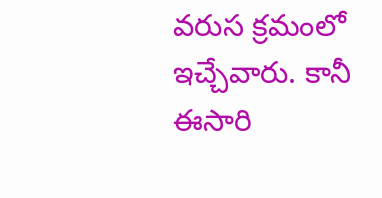వరుస క్రమంలో ఇచ్చేవారు. కానీ ఈసారి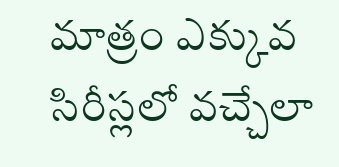మాత్రం ఎక్కువ సిరీస్లలో వచ్చేలా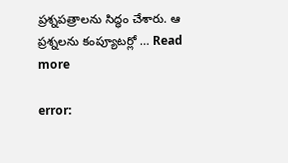ప్రశ్నపత్రాలను సిద్ధం చేశారు. ఆ ప్రశ్నలను కంప్యూటర్లో … Read more

error: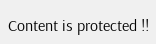Content is protected !!